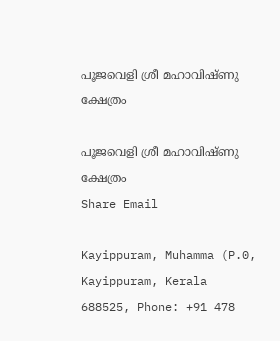പൂജവെളി ശ്രീ മഹാവിഷ്ണു ക്ഷേത്രം

പൂജവെളി ശ്രീ മഹാവിഷ്ണു ക്ഷേത്രം
Share Email

Kayippuram, Muhamma (P.0, Kayippuram, Kerala 688525, Phone: +91 478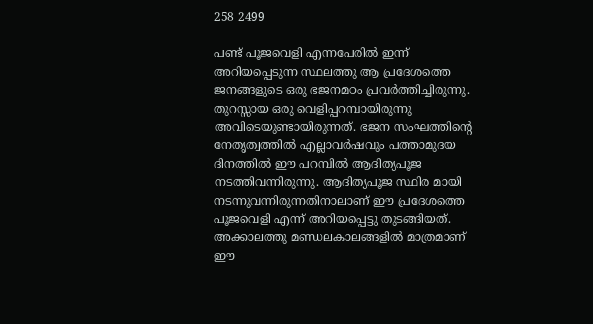258 2499

പണ്ട് പൂജവെളി എന്നപേരിൽ ഇന്ന് അറിയപ്പെടുന്ന സ്ഥലത്തു ആ പ്രദേശത്തെ ജനങ്ങളുടെ ഒരു ഭജനമഠം പ്രവർത്തിച്ചിരുന്നു. തുറസ്സായ ഒരു വെളിപ്പറമ്പായിരുന്നു അവിടെയുണ്ടായിരുന്നത്. ഭജന സംഘത്തിന്റെ നേതൃത്വത്തിൽ എല്ലാവർഷവും പത്താമുദയ ദിനത്തിൽ ഈ പറമ്പിൽ ആദിത്യപൂജ നടത്തിവന്നിരുന്നു. ആദിത്യപൂജ സ്ഥിര മായി നടന്നുവന്നിരുന്നതിനാലാണ് ഈ പ്രദേശത്തെ പൂജവെളി എന്ന് അറിയപ്പെട്ടു തുടങ്ങിയത്. അക്കാലത്തു മണ്ഡലകാലങ്ങളിൽ മാത്രമാണ് ഈ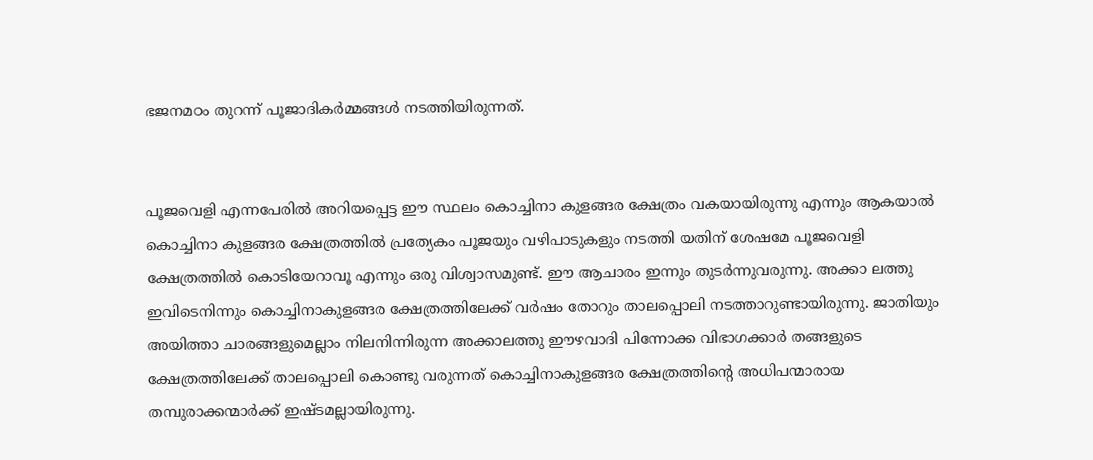ഭജനമഠം തുറന്ന് പൂജാദികർമ്മങ്ങൾ നടത്തിയിരുന്നത്.


പൂജവെളി എന്നപേരിൽ അറിയപ്പെട്ട ഈ സ്ഥലം കൊച്ചിനാ കുളങ്ങര ക്ഷേത്രം വകയായിരുന്നു എന്നും ആകയാൽ കൊച്ചിനാ കുളങ്ങര ക്ഷേത്രത്തിൽ പ്രത്യേകം പൂജയും വഴിപാടുകളും നടത്തി യതിന് ശേഷമേ പൂജവെളി ക്ഷേത്രത്തിൽ കൊടിയേറാവൂ എന്നും ഒരു വിശ്വാസമുണ്ട്. ഈ ആചാരം ഇന്നും തുടർന്നുവരുന്നു. അക്കാ ലത്തു ഇവിടെനിന്നും കൊച്ചിനാകുളങ്ങര ക്ഷേത്രത്തിലേക്ക് വർഷം തോറും താലപ്പൊലി നടത്താറുണ്ടായിരുന്നു. ജാതിയും അയിത്താ ചാരങ്ങളുമെല്ലാം നിലനിന്നിരുന്ന അക്കാലത്തു ഈഴവാദി പിന്നോക്ക വിഭാഗക്കാർ തങ്ങളുടെ ക്ഷേത്രത്തിലേക്ക് താലപ്പൊലി കൊണ്ടു വരുന്നത് കൊച്ചിനാകുളങ്ങര ക്ഷേത്രത്തിന്റെ അധിപന്മാരായ തമ്പുരാക്കന്മാർക്ക് ഇഷ്ടമല്ലായിരുന്നു.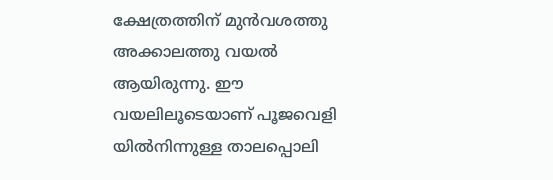ക്ഷേത്രത്തിന് മുൻവശത്തു അക്കാലത്തു വയൽ ആയിരുന്നു. ഈ വയലിലൂടെയാണ് പൂജവെളി യിൽനിന്നുള്ള താലപ്പൊലി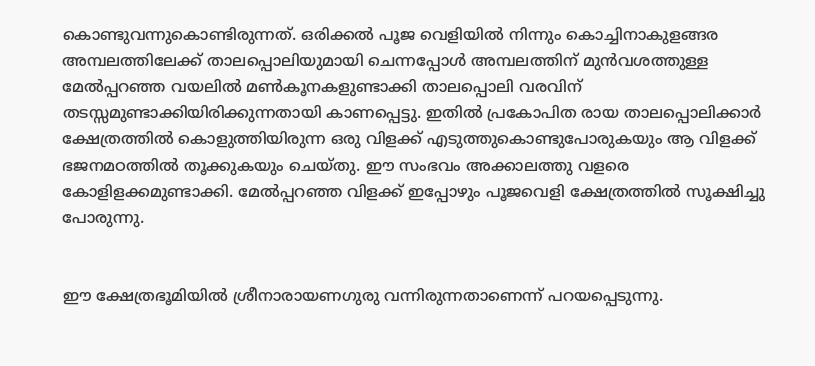കൊണ്ടുവന്നുകൊണ്ടിരുന്നത്. ഒരിക്കൽ പൂജ വെളിയിൽ നിന്നും കൊച്ചിനാകുളങ്ങര അമ്പലത്തിലേക്ക് താലപ്പൊലിയുമായി ചെന്നപ്പോൾ അമ്പലത്തിന് മുൻവശത്തുള്ള മേൽപ്പറഞ്ഞ വയലിൽ മൺകൂനകളുണ്ടാക്കി താലപ്പൊലി വരവിന് തടസ്സമുണ്ടാക്കിയിരിക്കുന്നതായി കാണപ്പെട്ടു. ഇതിൽ പ്രകോപിത രായ താലപ്പൊലിക്കാർ ക്ഷേത്രത്തിൽ കൊളുത്തിയിരുന്ന ഒരു വിളക്ക് എടുത്തുകൊണ്ടുപോരുകയും ആ വിളക്ക് ഭജനമഠത്തിൽ തൂക്കുകയും ചെയ്തു. ഈ സംഭവം അക്കാലത്തു വളരെ കോളിളക്കമുണ്ടാക്കി. മേൽപ്പറഞ്ഞ വിളക്ക് ഇപ്പോഴും പൂജവെളി ക്ഷേത്രത്തിൽ സൂക്ഷിച്ചു പോരുന്നു.


ഈ ക്ഷേത്രഭൂമിയിൽ ശ്രീനാരായണഗുരു വന്നിരുന്നതാണെന്ന് പറയപ്പെടുന്നു.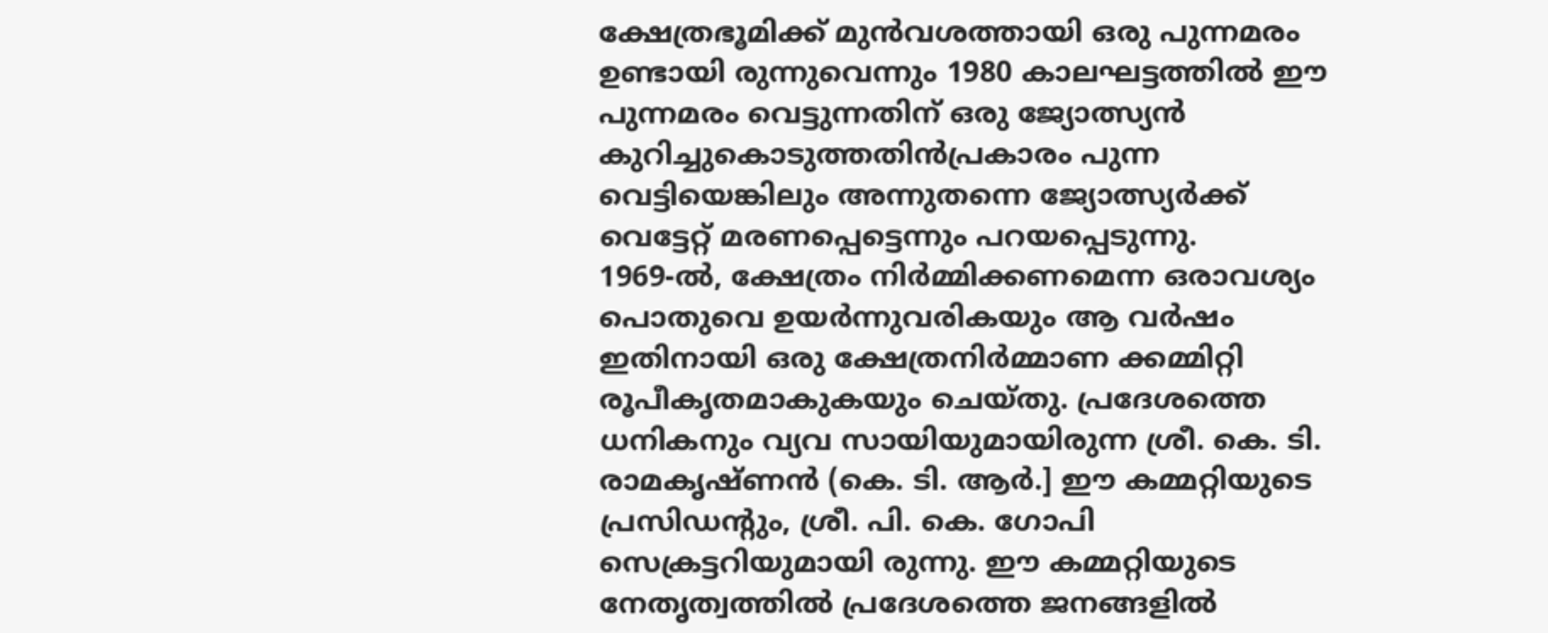ക്ഷേത്രഭൂമിക്ക് മുൻവശത്തായി ഒരു പുന്നമരം ഉണ്ടായി രുന്നുവെന്നും 1980 കാലഘട്ടത്തിൽ ഈ പുന്നമരം വെട്ടുന്നതിന് ഒരു ജ്യോത്സ്യൻ കുറിച്ചുകൊടുത്തതിൻപ്രകാരം പുന്ന വെട്ടിയെങ്കിലും അന്നുതന്നെ ജ്യോത്സ്യർക്ക് വെട്ടേറ്റ് മരണപ്പെട്ടെന്നും പറയപ്പെടുന്നു.
1969-ൽ, ക്ഷേത്രം നിർമ്മിക്കണമെന്ന ഒരാവശ്യം പൊതുവെ ഉയർന്നുവരികയും ആ വർഷം ഇതിനായി ഒരു ക്ഷേത്രനിർമ്മാണ ക്കമ്മിറ്റി രൂപീകൃതമാകുകയും ചെയ്തു. പ്രദേശത്തെ ധനികനും വ്യവ സായിയുമായിരുന്ന ശ്രീ. കെ. ടി. രാമകൃഷ്ണൻ (കെ. ടി. ആർ.] ഈ കമ്മറ്റിയുടെ പ്രസിഡന്റും, ശ്രീ. പി. കെ. ഗോപി സെക്രട്ടറിയുമായി രുന്നു. ഈ കമ്മറ്റിയുടെ നേതൃത്വത്തിൽ പ്രദേശത്തെ ജനങ്ങളിൽ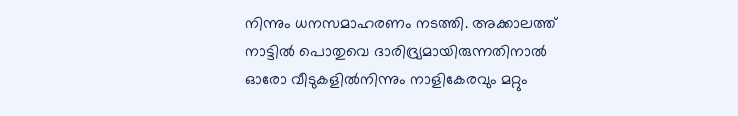നിന്നും ധനസമാഹരണം നടത്തി. അക്കാലത്ത് നാട്ടിൽ പൊതുവെ ദാരിദ്ര്യമായിരുന്നതിനാൽ ഓരോ വീടുകളിൽനിന്നും നാളികേരവും മറ്റും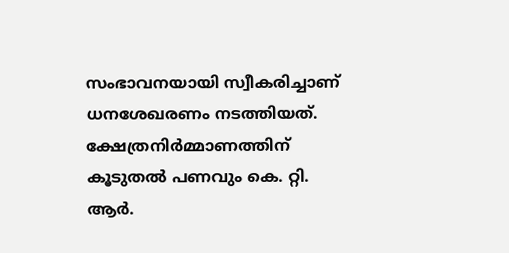സംഭാവനയായി സ്വീകരിച്ചാണ് ധനശേഖരണം നടത്തിയത്.
ക്ഷേത്രനിർമ്മാണത്തിന് കൂടുതൽ പണവും കെ. റ്റി. ആർ.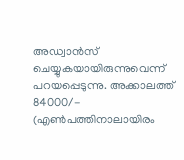അഡ്വാൻസ് ചെയ്യുകയായിരുന്നുവെന്ന് പറയപ്പെടുന്നു. അക്കാലത്ത് 84000/- (എൺപത്തിനാലായിരം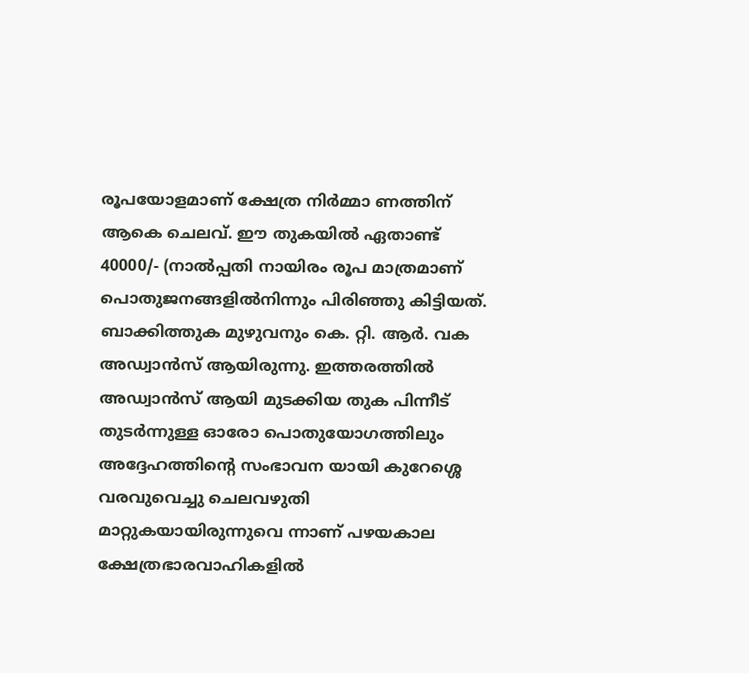രൂപയോളമാണ് ക്ഷേത്ര നിർമ്മാ ണത്തിന് ആകെ ചെലവ്. ഈ തുകയിൽ ഏതാണ്ട് 40000/- (നാൽപ്പതി നായിരം രൂപ മാത്രമാണ് പൊതുജനങ്ങളിൽനിന്നും പിരിഞ്ഞു കിട്ടിയത്. ബാക്കിത്തുക മുഴുവനും കെ. റ്റി. ആർ. വക അഡ്വാൻസ് ആയിരുന്നു. ഇത്തരത്തിൽ അഡ്വാൻസ് ആയി മുടക്കിയ തുക പിന്നീട് തുടർന്നുള്ള ഓരോ പൊതുയോഗത്തിലും അദ്ദേഹത്തിന്റെ സംഭാവന യായി കുറേശ്ശെ വരവുവെച്ചു ചെലവഴുതി മാറ്റുകയായിരുന്നുവെ ന്നാണ് പഴയകാല ക്ഷേത്രഭാരവാഹികളിൽ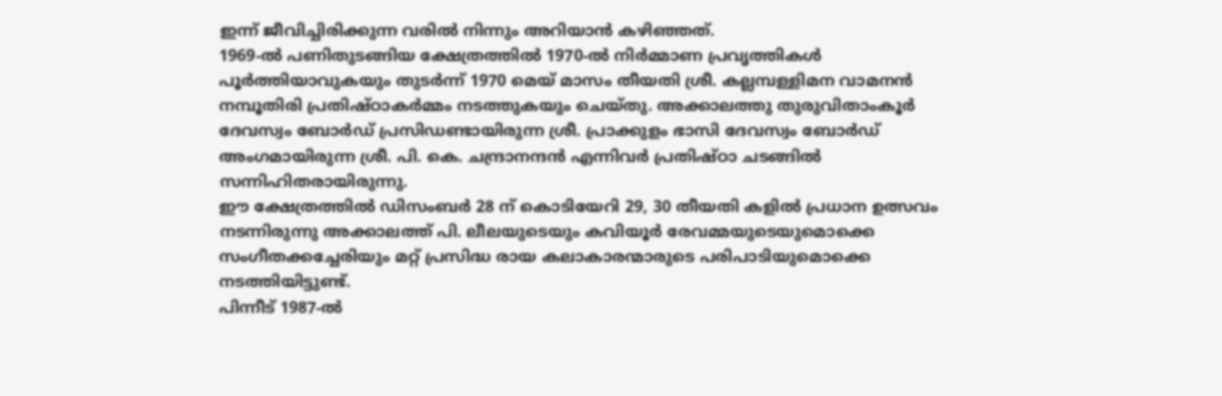ഇന്ന് ജീവിച്ചിരിക്കുന്ന വരിൽ നിന്നും അറിയാൻ കഴിഞ്ഞത്.
1969-ൽ പണിതുടങ്ങിയ ക്ഷേത്രത്തിൽ 1970-ൽ നിർമ്മാണ പ്രവൃത്തികൾ പൂർത്തിയാവുകയും തുടർന്ന് 1970 മെയ് മാസം തീയതി ശ്രീ. കല്ലമ്പള്ളിമന വാമനൻ നമ്പൂതിരി പ്രതിഷ്ഠാകർമ്മം നടത്തുകയും ചെയ്തു. അക്കാലത്തു തുരുവിതാംകൂർ ദേവസ്വം ബോർഡ് പ്രസിഡണ്ടായിരുന്ന ശ്രീ. പ്രാക്കുളം ഭാസി ദേവസ്വം ബോർഡ് അംഗമായിരുന്ന ശ്രീ. പി. കെ. ചന്ദ്രാനന്ദൻ എന്നിവർ പ്രതിഷ്ഠാ ചടങ്ങിൽ സന്നിഹിതരായിരുന്നു.
ഈ ക്ഷേത്രത്തിൽ ഡിസംബർ 28 ന് കൊടിയേറി 29, 30 തീയതി കളിൽ പ്രധാന ഉത്സവം നടന്നിരുന്നു അക്കാലത്ത് പി. ലീലയുടെയും കവിയൂർ രേവമ്മയുടെയുമൊക്കെ സംഗീതക്കച്ചേരിയും മറ്റ് പ്രസിദ്ധ രായ കലാകാരന്മാരുടെ പരിപാടിയുമൊക്കെ നടത്തിയിട്ടുണ്ട്.
പിന്നീട് 1987-ൽ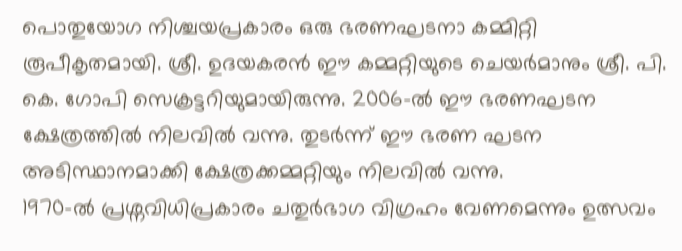പൊതുയോഗ നിശ്ചയപ്രകാരം ഒരു ഭരണഘടനാ കമ്മിറ്റി രൂപീകൃതമായി. ശ്രീ. ഉദയകരൻ ഈ കമ്മറ്റിയുടെ ചെയർമാനും ശ്രീ. പി. കെ. ഗോപി സെക്രട്ടറിയുമായിരുന്നു. 2006-ൽ ഈ ഭരണഘടന ക്ഷേത്രത്തിൽ നിലവിൽ വന്നു. തുടർന്ന് ഈ ഭരണ ഘടന അടിസ്ഥാനമാക്കി ക്ഷേത്രക്കമ്മറ്റിയും നിലവിൽ വന്നു.
1970-ൽ പ്രശ്നവിധിപ്രകാരം ചതുർഭാഗ വിഗ്രഹം വേണമെന്നും ഉത്സവം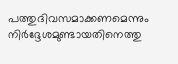പത്തുദിവസമാക്കണമെന്നും നിർദ്ദേശമുണ്ടായതിനെത്തു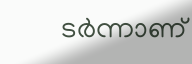ടർന്നാണ്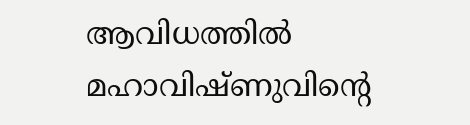ആവിധത്തിൽ മഹാവിഷ്ണുവിന്റെ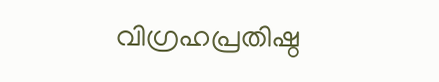വിഗ്രഹപ്രതിഷ്ഠ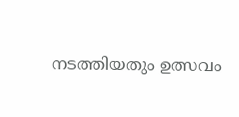നടത്തിയതും ഉത്സവം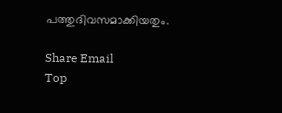പത്തുദിവസമാക്കിയതും.

Share Email
Top